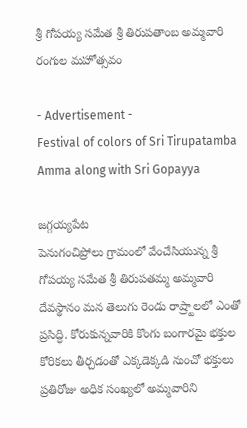శ్రీ గోపయ్య సమేత శ్రీ తిరుపతాంబ అమ్మవారి రంగుల మహోత్సవం

- Advertisement -
Festival of colors of Sri Tirupatamba Amma along with Sri Gopayya

జగ్గయ్యపేట
పెనుగంచిప్రోలు గ్రామంలో వేంచేసియున్న శ్రీ గోపయ్య సమేత శ్రీ తిరుపతమ్మ అమ్మవారి దేవస్థానం మన తెలుగు రెండు రాష్ర్టాలలో ఎంతో ప్రసిద్ధి. కోరుకున్నవారికి కొంగు బంగారమై భక్తుల కోరికలు తీర్చడంతో ఎక్కడెక్కడి నుంచో భక్తులు ప్రతిరోజు అధిక సంఖ్యలో అమ్మవారిని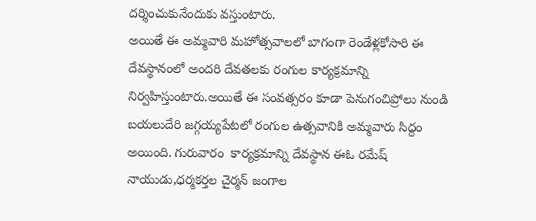దర్శించుకునేందుకు వస్తుంటారు.
అయితే ఈ అమ్మవారి మహోత్సవాలలో బాగంగా రెండేళ్లకోసారి ఈ దేవస్థానంలో అందరి దేవతలకు రంగుల కార్యక్రమాన్ని నిర్వహిస్తుంటారు.అయితే ఈ సంవత్సరం కూడా పెనుగంచిప్రోలు నుండి  బయలుదేరి జగ్గయ్యపేటలో రంగుల ఉత్సవానికి అమ్మవారు సిద్దం అయింది. గురువారం  కార్యక్రమాన్ని దేవస్థాన ఈఓ రమేష్ నాయుడు,ధర్మకర్తల చైర్మన్ జంగాల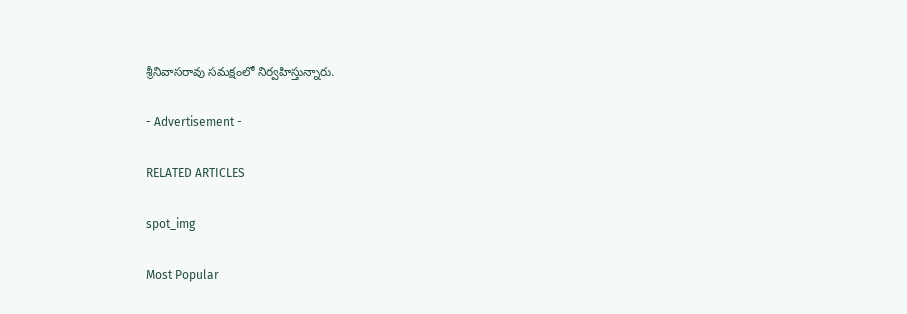శ్రీనివాసరావు సమక్షంలో నిర్వహిస్తున్నారు.

- Advertisement -

RELATED ARTICLES

spot_img

Most Popular